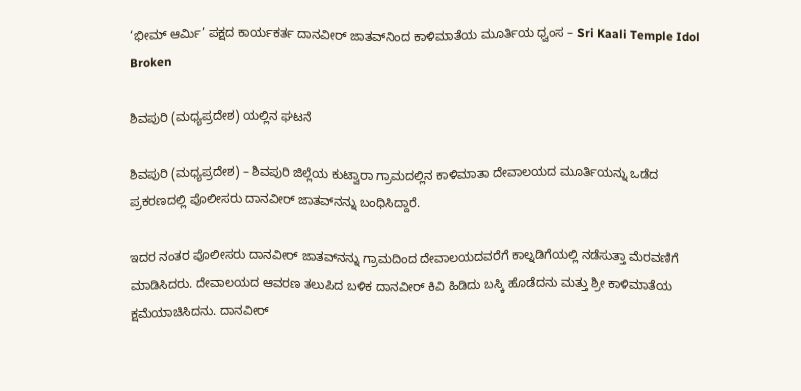‘ಭೀಮ್ ಆರ್ಮಿ’ ಪಕ್ಷದ ಕಾರ್ಯಕರ್ತ ದಾನವೀರ್ ಜಾತವ್‌ನಿಂದ ಕಾಳಿಮಾತೆಯ ಮೂರ್ತಿಯ ಧ್ವಂಸ – Sri Kaali Temple Idol Broken

ಶಿವಪುರಿ (ಮಧ್ಯಪ್ರದೇಶ) ಯಲ್ಲಿನ ಘಟನೆ

ಶಿವಪುರಿ (ಮಧ್ಯಪ್ರದೇಶ) – ಶಿವಪುರಿ ಜಿಲ್ಲೆಯ ಕುಟ್ವಾರಾ ಗ್ರಾಮದಲ್ಲಿನ ಕಾಳಿಮಾತಾ ದೇವಾಲಯದ ಮೂರ್ತಿಯನ್ನು ಒಡೆದ ಪ್ರಕರಣದಲ್ಲಿ ಪೊಲೀಸರು ದಾನವೀರ್ ಜಾತವ್‌ನನ್ನು ಬಂಧಿಸಿದ್ದಾರೆ.

ಇದರ ನಂತರ ಪೊಲೀಸರು ದಾನವೀರ್ ಜಾತವ್‌ನನ್ನು ಗ್ರಾಮದಿಂದ ದೇವಾಲಯದವರೆಗೆ ಕಾಲ್ನಡಿಗೆಯಲ್ಲಿ ನಡೆಸುತ್ತಾ ಮೆರವಣಿಗೆ ಮಾಡಿಸಿದರು. ದೇವಾಲಯದ ಆವರಣ ತಲುಪಿದ ಬಳಿಕ ದಾನವೀರ್ ಕಿವಿ ಹಿಡಿದು ಬಸ್ಕಿ ಹೊಡೆದನು ಮತ್ತು ಶ್ರೀ ಕಾಳಿಮಾತೆಯ ಕ್ಷಮೆಯಾಚಿಸಿದನು. ದಾನವೀರ್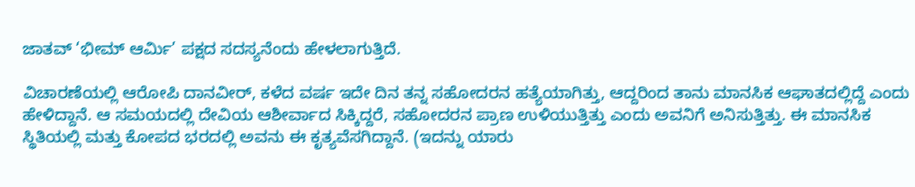ಜಾತವ್ ‘ಭೀಮ್ ಆರ್ಮಿ’ ಪಕ್ಷದ ಸದಸ್ಯನೆಂದು ಹೇಳಲಾಗುತ್ತಿದೆ.

ವಿಚಾರಣೆಯಲ್ಲಿ ಆರೋಪಿ ದಾನವೀರ್, ಕಳೆದ ವರ್ಷ ಇದೇ ದಿನ ತನ್ನ ಸಹೋದರನ ಹತ್ಯೆಯಾಗಿತ್ತು, ಆದ್ದರಿಂದ ತಾನು ಮಾನಸಿಕ ಆಘಾತದಲ್ಲಿದ್ದೆ ಎಂದು ಹೇಳಿದ್ದಾನೆ. ಆ ಸಮಯದಲ್ಲಿ ದೇವಿಯ ಆಶೀರ್ವಾದ ಸಿಕ್ಕಿದ್ದರೆ, ಸಹೋದರನ ಪ್ರಾಣ ಉಳಿಯುತ್ತಿತ್ತು ಎಂದು ಅವನಿಗೆ ಅನಿಸುತ್ತಿತ್ತು. ಈ ಮಾನಸಿಕ ಸ್ಥಿತಿಯಲ್ಲಿ ಮತ್ತು ಕೋಪದ ಭರದಲ್ಲಿ ಅವನು ಈ ಕೃತ್ಯವೆಸಗಿದ್ದಾನೆ. (ಇದನ್ನು ಯಾರು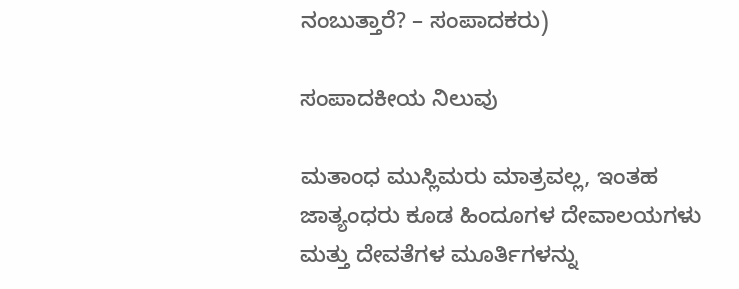ನಂಬುತ್ತಾರೆ? – ಸಂಪಾದಕರು)

ಸಂಪಾದಕೀಯ ನಿಲುವು

ಮತಾಂಧ ಮುಸ್ಲಿಮರು ಮಾತ್ರವಲ್ಲ, ಇಂತಹ ಜಾತ್ಯಂಧರು ಕೂಡ ಹಿಂದೂಗಳ ದೇವಾಲಯಗಳು ಮತ್ತು ದೇವತೆಗಳ ಮೂರ್ತಿಗಳನ್ನು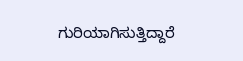ಗುರಿಯಾಗಿಸುತ್ತಿದ್ದಾರೆ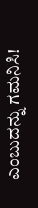ಎಂಬುದನ್ನು ಗಮನಿಸಿ!